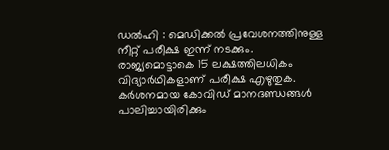ഡല്‍ഹി : മെഡിക്കല്‍ പ്രവേശനത്തിനുള്ള നീറ്റ് പരീക്ഷ ഇന്ന് നടക്കും. രാജ്യമൊട്ടാകെ 15 ലക്ഷത്തിലധികം വിദ്യാര്‍ഥികളാണ് പരീക്ഷ എഴുതുക. കര്‍ശനമായ കോവിഡ് മാനദണ്ഡങ്ങള്‍ പാലിച്ചായിരിക്കും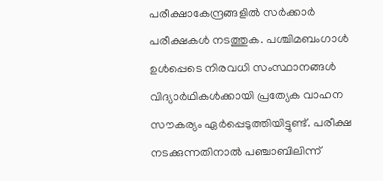പരീക്ഷാകേന്ദ്രങ്ങളില്‍ സര്‍ക്കാര്‍ പരീക്ഷകള്‍ നടത്തുക. പശ്ചിമബംഗാള്‍ ഉള്‍പ്പെടെ നിരവധി സംസ്ഥാനങ്ങള്‍ വിദ്യാര്‍ഥികള്‍ക്കായി പ്രത്യേക വാഹന സൗകര്യം ഏര്‍പ്പെടുത്തിയിട്ടുണ്ട്. പരീക്ഷ നടക്കുന്നതിനാല്‍ പഞ്ചാബിലിന്ന്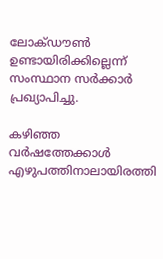ലോക്ഡൗണ്‍ ഉണ്ടായിരിക്കില്ലെന്ന് സംസ്ഥാന സര്‍ക്കാര്‍ പ്രഖ്യാപിച്ചു.

കഴിഞ്ഞ വര്‍ഷത്തേക്കാള്‍ എഴുപത്തിനാലായിരത്തി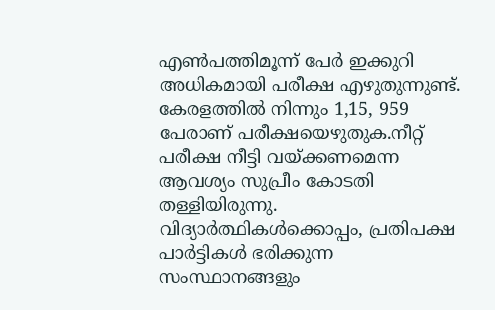എണ്‍പത്തിമൂന്ന് പേര്‍ ഇക്കുറി അധികമായി പരീക്ഷ എഴുതുന്നുണ്ട്. കേരളത്തില്‍ നിന്നും 1,15, 959 പേരാണ് പരീക്ഷയെഴുതുക.നീറ്റ് പരീക്ഷ നീട്ടി വയ്ക്കണമെന്ന ആവശ്യം സുപ്രീം കോടതി തള്ളിയിരുന്നു. വിദ്യാര്‍ത്ഥികള്‍ക്കൊപ്പം, പ്രതിപക്ഷ പാര്‍ട്ടികള്‍ ഭരിക്കുന്ന സംസ്ഥാനങ്ങളും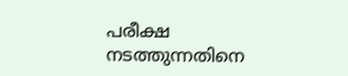പരീക്ഷ നടത്തുന്നതിനെ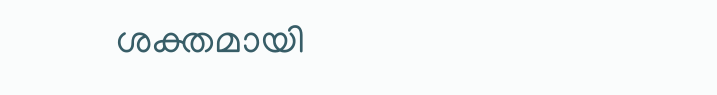ശക്തമായി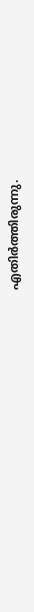എതിര്‍ത്തിരുന്നു.